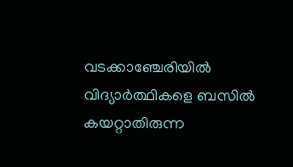വടക്കാഞ്ചേരിയിൽ വിദ്യാർത്ഥികളെ ബസിൽ കയറ്റാതിരുന്ന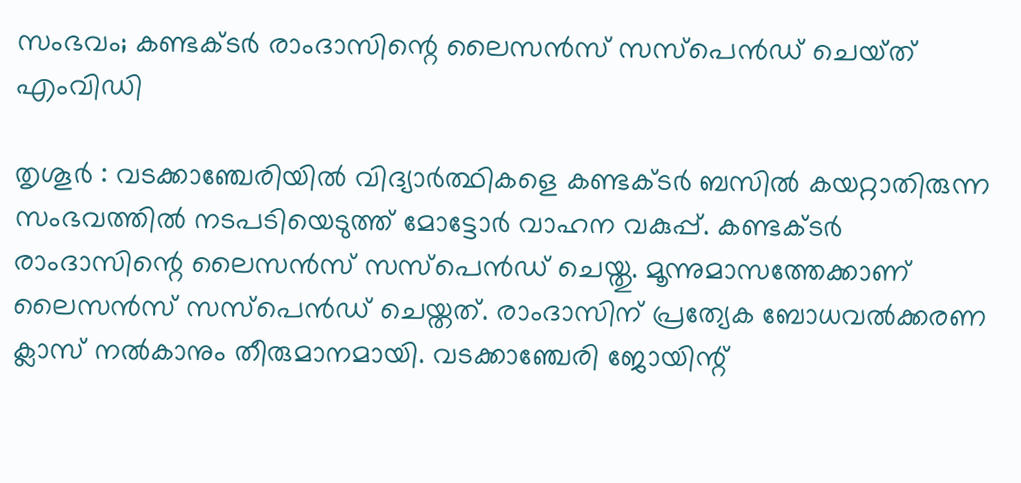സംഭവം; കണ്ടക്ടർ രാംദാസിന്റെ ലൈസൻസ് സസ്പെൻഡ് ചെയ്‌ത്‌ എംവിഡി

തൃശൂർ : വടക്കാഞ്ചേരിയിൽ വിദ്യാർത്ഥികളെ കണ്ടക്ടർ ബസിൽ കയറ്റാതിരുന്ന സംഭവത്തിൽ നടപടിയെടുത്ത് മോട്ടോർ വാഹന വകുപ്പ്. കണ്ടക്ടർ രാംദാസിന്റെ ലൈസൻസ് സസ്പെൻഡ് ചെയ്തു. മൂന്നുമാസത്തേക്കാണ് ലൈസൻസ് സസ്പെൻഡ് ചെയ്തത്. രാംദാസിന് പ്രത്യേക ബോധവൽക്കരണ ക്ലാസ് നൽകാനും തീരുമാനമായി. വടക്കാഞ്ചേരി ജോയിന്റ്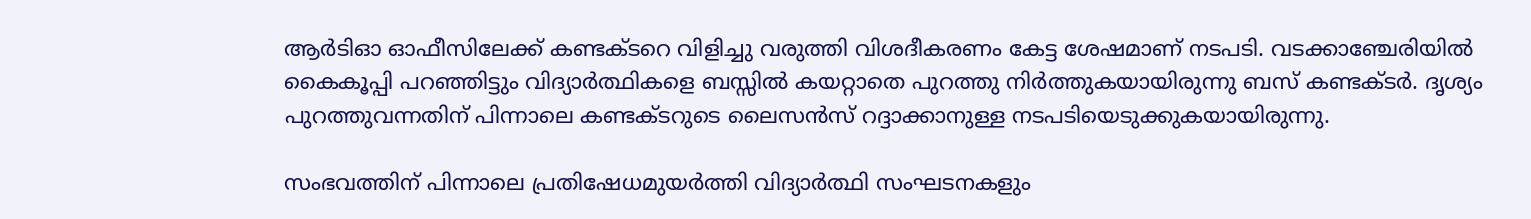ആർടിഓ ഓഫീസിലേക്ക് കണ്ടക്ടറെ വിളിച്ചു വരുത്തി വിശദീകരണം കേട്ട ശേഷമാണ് നടപടി. വടക്കാഞ്ചേരിയിൽ കൈകൂപ്പി പറഞ്ഞിട്ടും വിദ്യാർത്ഥികളെ ബസ്സിൽ കയറ്റാതെ പുറത്തു നിർത്തുകയായിരുന്നു ബസ് കണ്ടക്ടർ. ദൃശ്യം പുറത്തുവന്നതിന് പിന്നാലെ കണ്ടക്ടറുടെ ലൈസൻസ് റദ്ദാക്കാനുള്ള നടപടിയെടുക്കുകയായിരുന്നു.

സംഭവത്തിന് പിന്നാലെ പ്രതിഷേധമുയർത്തി വിദ്യാർത്ഥി സംഘടനകളും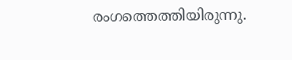രംഗത്തെത്തിയിരുന്നു.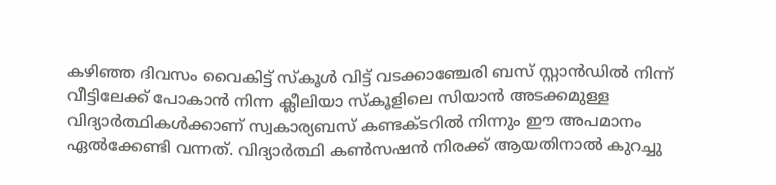കഴിഞ്ഞ ദിവസം വൈകിട്ട് സ്കൂൾ വിട്ട് വടക്കാഞ്ചേരി ബസ് സ്റ്റാൻഡിൽ നിന്ന് വീട്ടിലേക്ക് പോകാൻ നിന്ന ക്ലീലിയാ സ്കൂളിലെ സിയാൻ അടക്കമുള്ള വിദ്യാർത്ഥികൾക്കാണ് സ്വകാര്യബസ് കണ്ടക്ടറിൽ നിന്നും ഈ അപമാനം ഏൽക്കേണ്ടി വന്നത്. വിദ്യാർത്ഥി കൺസഷൻ നിരക്ക് ആയതിനാൽ കുറച്ചു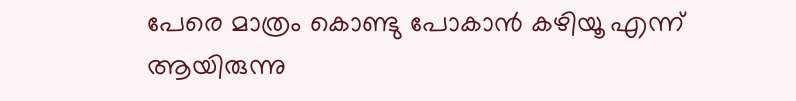പേരെ മാത്രം കൊണ്ടു പോകാൻ കഴിയൂ എന്ന് ആയിരുന്നു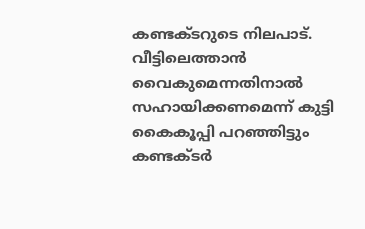കണ്ടക്ടറുടെ നിലപാട്. വീട്ടിലെത്താൻ വൈകുമെന്നതിനാൽ സഹായിക്കണമെന്ന് കുട്ടി കൈകൂപ്പി പറഞ്ഞിട്ടും കണ്ടക്ടർ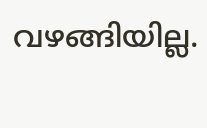വഴങ്ങിയില്ല.